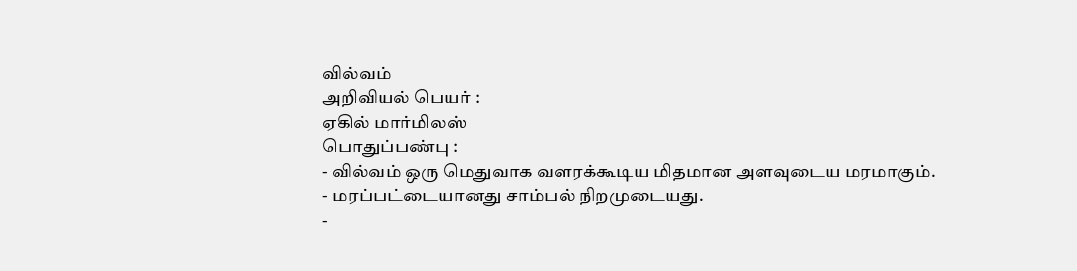வில்வம்
அறிவியல் பெயர் :
ஏகில் மார்மிலஸ்
பொதுப்பண்பு :
- வில்வம் ஒரு மெதுவாக வளரக்கூடிய மிதமான அளவுடைய மரமாகும்.
- மரப்பட்டையானது சாம்பல் நிறமுடையது.
-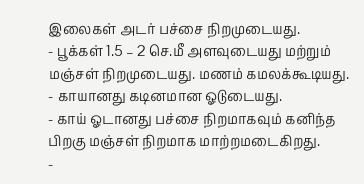இலைகள் அடர் பச்சை நிறமுடையது.
- பூக்கள் 1.5 – 2 செ.மீ அளவுடையது மற்றும் மஞ்சள் நிறமுடையது. மணம் கமலக்கூடியது.
- காயானது கடினமான ஓடுடையது.
- காய் ஓடானது பச்சை நிறமாகவும் கனிந்த பிறகு மஞ்சள் நிறமாக மாற்றமடைகிறது.
-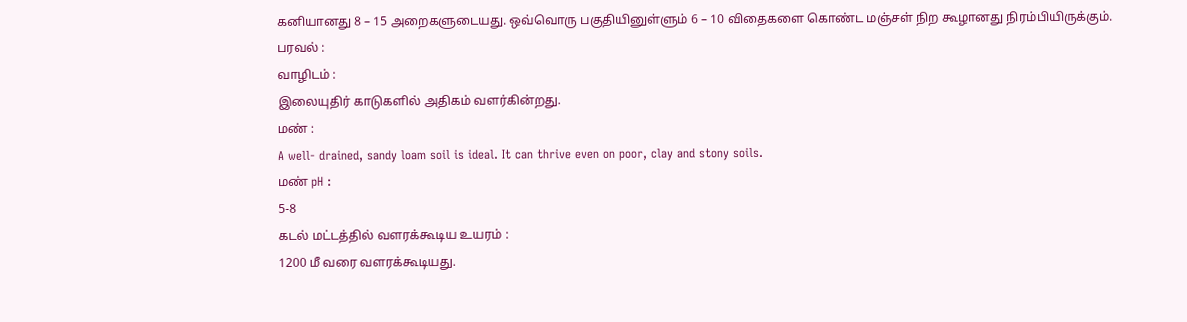கனியானது 8 – 15 அறைகளுடையது. ஒவ்வொரு பகுதியினுள்ளும் 6 – 10 விதைகளை கொண்ட மஞ்சள் நிற கூழானது நிரம்பியிருக்கும்.
பரவல் :
வாழிடம் :
இலையுதிர் காடுகளில் அதிகம் வளர்கின்றது.
மண் :
A well- drained, sandy loam soil is ideal. It can thrive even on poor, clay and stony soils.
மண் pH :
5-8
கடல் மட்டத்தில் வளரக்கூடிய உயரம் :
1200 மீ வரை வளரக்கூடியது.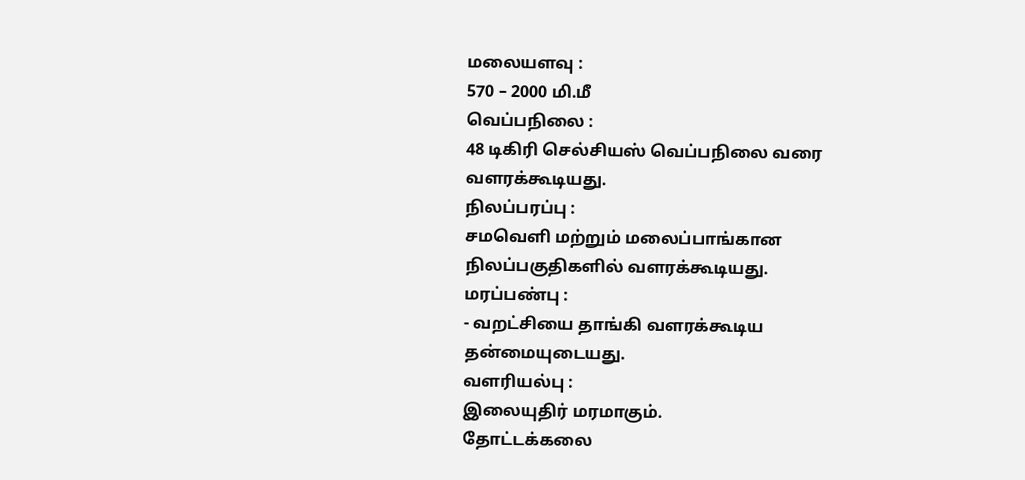மலையளவு :
570 – 2000 மி.மீ
வெப்பநிலை :
48 டிகிரி செல்சியஸ் வெப்பநிலை வரை வளரக்கூடியது.
நிலப்பரப்பு :
சமவெளி மற்றும் மலைப்பாங்கான நிலப்பகுதிகளில் வளரக்கூடியது.
மரப்பண்பு :
- வறட்சியை தாங்கி வளரக்கூடிய தன்மையுடையது.
வளரியல்பு :
இலையுதிர் மரமாகும்.
தோட்டக்கலை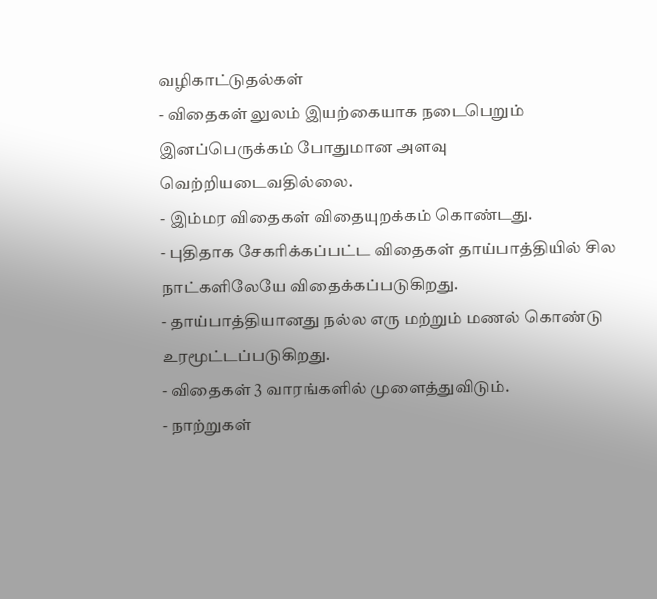வழிகாட்டுதல்கள்
- விதைகள் லுலம் இயற்கையாக நடைபெறும் இனப்பெருக்கம் போதுமான அளவு வெற்றியடைவதில்லை.
- இம்மர விதைகள் விதையுறக்கம் கொண்டது.
- புதிதாக சேகரிக்கப்பட்ட விதைகள் தாய்பாத்தியில் சில நாட்களிலேயே விதைக்கப்படுகிறது.
- தாய்பாத்தியானது நல்ல எரு மற்றும் மணல் கொண்டு உரமூட்டப்படுகிறது.
- விதைகள் 3 வாரங்களில் முளைத்துவிடும்.
- நாற்றுகள்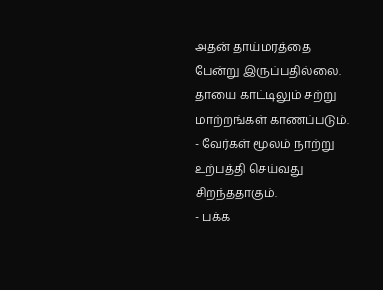அதன் தாய்மரத்தை பேன்று இருப்பதில்லை. தாயை காட்டிலும் சற்று மாற்றங்கள் காணப்படும்.
- வேர்கள் மூலம் நாற்று உற்பத்தி செய்வது சிறந்ததாகும்.
- பக்க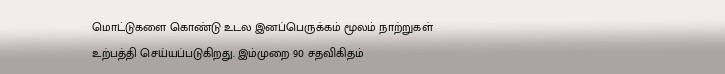மொட்டுகளை கொண்டு உடல இனப்பெருக்கம் மூலம் நாற்றுகள் உற்பத்தி செய்யப்படுகிறது. இம்முறை 90 சதவிகிதம்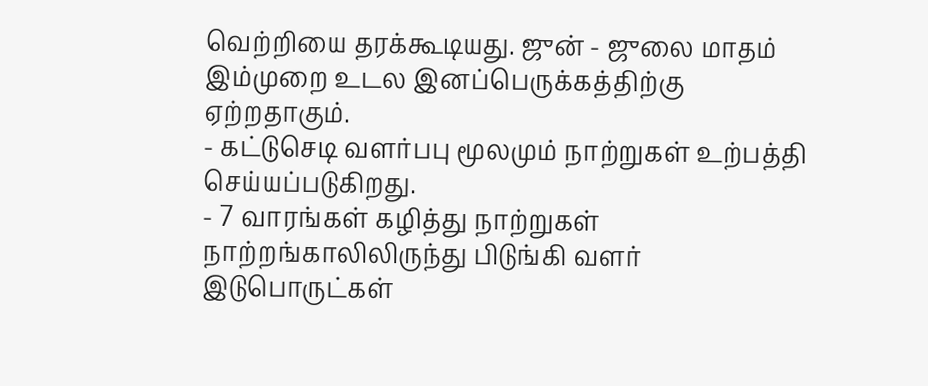வெற்றியை தரக்கூடியது. ஜுன் - ஜுலை மாதம் இம்முறை உடல இனப்பெருக்கத்திற்கு ஏற்றதாகும்.
- கட்டுசெடி வளர்பபு மூலமும் நாற்றுகள் உற்பத்தி செய்யப்படுகிறது.
- 7 வாரங்கள் கழித்து நாற்றுகள் நாற்றங்காலிலிருந்து பிடுங்கி வளர் இடுபொருட்கள்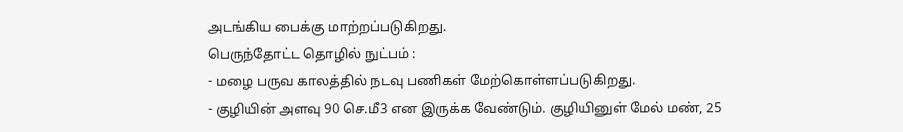அடங்கிய பைக்கு மாற்றப்படுகிறது.
பெருந்தோட்ட தொழில் நுட்பம் :
- மழை பருவ காலத்தில் நடவு பணிகள் மேற்கொள்ளப்படுகிறது.
- குழியின் அளவு 90 செ.மீ3 என இருக்க வேண்டும். குழியினுள் மேல் மண், 25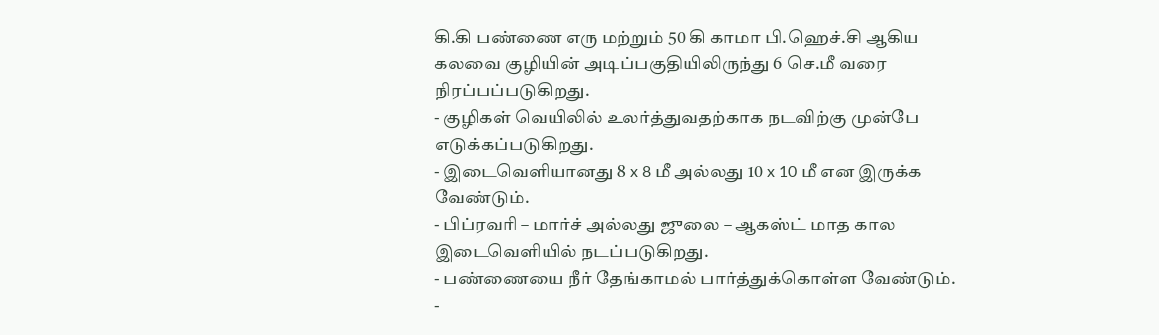கி.கி பண்ணை எரு மற்றும் 50 கி காமா பி.ஹெச்.சி ஆகிய கலவை குழியின் அடிப்பகுதியிலிருந்து 6 செ.மீ வரை நிரப்பப்படுகிறது.
- குழிகள் வெயிலில் உலர்த்துவதற்காக நடவிற்கு முன்பே எடுக்கப்படுகிறது.
- இடைவெளியானது 8 x 8 மீ அல்லது 10 x 10 மீ என இருக்க வேண்டும்.
- பிப்ரவரி – மார்ச் அல்லது ஜுலை – ஆகஸ்ட் மாத கால இடைவெளியில் நடப்படுகிறது.
- பண்ணையை நீர் தேங்காமல் பார்த்துக்கொள்ள வேண்டும்.
-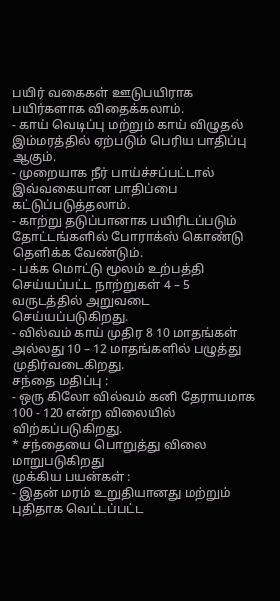பயிர் வகைகள் ஊடுபயிராக பயிர்களாக விதைக்கலாம்.
- காய் வெடிப்பு மற்றும் காய் விழுதல் இம்மரத்தில் ஏற்படும் பெரிய பாதிப்பு ஆகும்.
- முறையாக நீர் பாய்ச்சப்பட்டால் இவ்வகையான பாதிப்பை கட்டுப்படுத்தலாம்.
- காற்று தடுப்பானாக பயிரிடப்படும் தோட்டங்களில் போராக்ஸ் கொண்டு தெளிக்க வேண்டும்.
- பக்க மொட்டு மூலம் உற்பத்தி செய்யப்பட்ட நாற்றுகள் 4 – 5 வருடத்தில் அறுவடை செய்யப்படுகிறது.
- வில்வம் காய் முதிர 8 10 மாதங்கள் அல்லது 10 – 12 மாதங்களில் பழுத்து முதிர்வடைகிறது.
சந்தை மதிப்பு :
- ஒரு கிலோ வில்வம் கனி தேராயமாக 100 - 120 என்ற விலையில் விற்கப்படுகிறது.
* சந்தையை பொறுத்து விலை மாறுபடுகிறது
முக்கிய பயன்கள் :
- இதன் மரம் உறுதியானது மற்றும் புதிதாக வெட்டப்பட்ட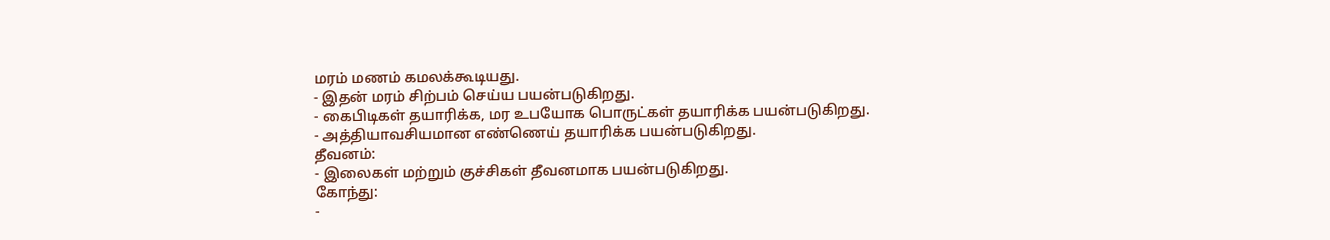மரம் மணம் கமலக்கூடியது.
- இதன் மரம் சிற்பம் செய்ய பயன்படுகிறது.
- கைபிடிகள் தயாரிக்க, மர உபயோக பொருட்கள் தயாரிக்க பயன்படுகிறது.
- அத்தியாவசியமான எண்ணெய் தயாரிக்க பயன்படுகிறது.
தீவனம்:
- இலைகள் மற்றும் குச்சிகள் தீவனமாக பயன்படுகிறது.
கோந்து:
-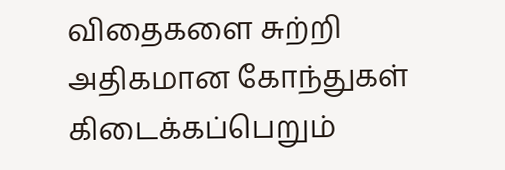விதைகளை சுற்றி அதிகமான கோந்துகள் கிடைக்கப்பெறும்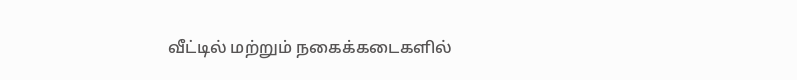வீட்டில் மற்றும் நகைக்கடைகளில்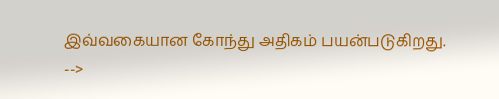இவ்வகையான கோந்து அதிகம் பயன்படுகிறது.
-->